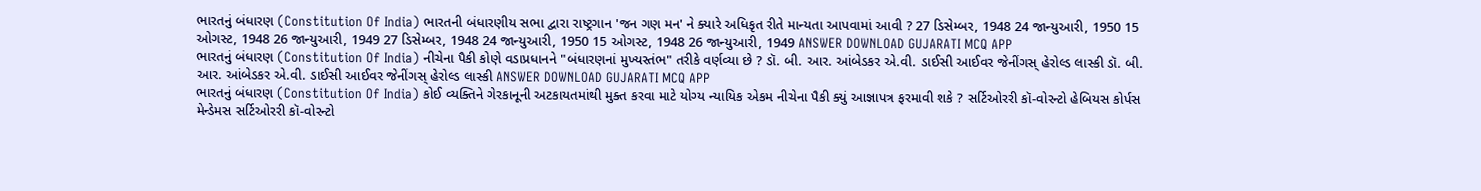ભારતનું બંધારણ (Constitution Of India) ભારતની બંધારણીય સભા દ્વારા રાષ્ટ્રગાન 'જન ગણ મન' ને ક્યારે અધિકૃત રીતે માન્યતા આપવામાં આવી ? 27 ડિસેમ્બર, 1948 24 જાન્યુઆરી, 1950 15 ઓગસ્ટ, 1948 26 જાન્યુઆરી, 1949 27 ડિસેમ્બર, 1948 24 જાન્યુઆરી, 1950 15 ઓગસ્ટ, 1948 26 જાન્યુઆરી, 1949 ANSWER DOWNLOAD GUJARATI MCQ APP
ભારતનું બંધારણ (Constitution Of India) નીચેના પૈકી કોણે વડાપ્રધાનને "બંધારણનાં મુખ્યસ્તંભ" તરીકે વર્ણવ્યા છે ? ડૉ. બી. આર. આંબેડકર એ.વી. ડાઈસી આઈવર જેનીંગસ્ હેરોલ્ડ લાસ્કી ડૉ. બી. આર. આંબેડકર એ.વી. ડાઈસી આઈવર જેનીંગસ્ હેરોલ્ડ લાસ્કી ANSWER DOWNLOAD GUJARATI MCQ APP
ભારતનું બંધારણ (Constitution Of India) કોઈ વ્યક્તિને ગેરકાનૂની અટકાયતમાંથી મુક્ત કરવા માટે યોગ્ય ન્યાયિક એકમ નીચેના પૈકી ક્યું આજ્ઞાપત્ર ફરમાવી શકે ? સર્ટિઓરરી કૉ-વોરન્ટો હેબિયસ કોર્પસ મેન્ડેમસ સર્ટિઓરરી કૉ-વોરન્ટો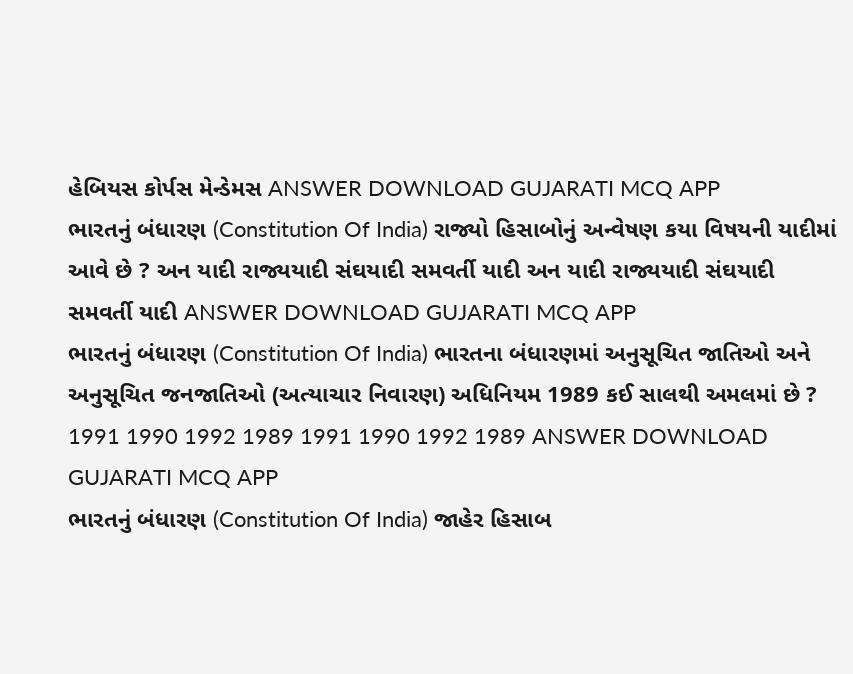હેબિયસ કોર્પસ મેન્ડેમસ ANSWER DOWNLOAD GUJARATI MCQ APP
ભારતનું બંધારણ (Constitution Of India) રાજ્યો હિસાબોનું અન્વેષણ કયા વિષયની યાદીમાં આવે છે ? અન યાદી રાજ્યયાદી સંઘયાદી સમવર્તી યાદી અન યાદી રાજ્યયાદી સંઘયાદી સમવર્તી યાદી ANSWER DOWNLOAD GUJARATI MCQ APP
ભારતનું બંધારણ (Constitution Of India) ભારતના બંધારણમાં અનુસૂચિત જાતિઓ અને અનુસૂચિત જનજાતિઓ (અત્યાચાર નિવારણ) અધિનિયમ 1989 કઈ સાલથી અમલમાં છે ? 1991 1990 1992 1989 1991 1990 1992 1989 ANSWER DOWNLOAD GUJARATI MCQ APP
ભારતનું બંધારણ (Constitution Of India) જાહેર હિસાબ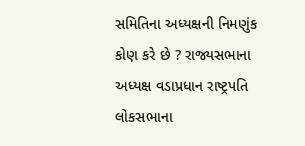સમિતિના અધ્યક્ષની નિમણુંક કોણ કરે છે ? રાજ્યસભાના અધ્યક્ષ વડાપ્રધાન રાષ્ટ્રપતિ લોકસભાના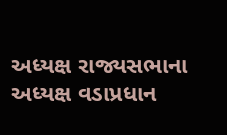અધ્યક્ષ રાજ્યસભાના અધ્યક્ષ વડાપ્રધાન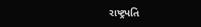રાષ્ટ્રપતિ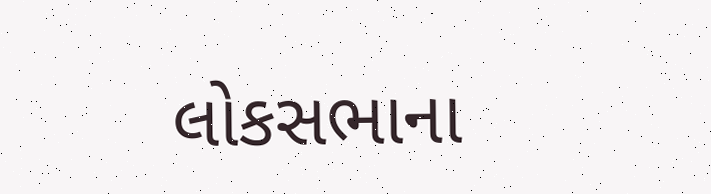લોકસભાના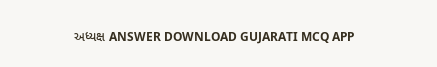અધ્યક્ષ ANSWER DOWNLOAD GUJARATI MCQ APP